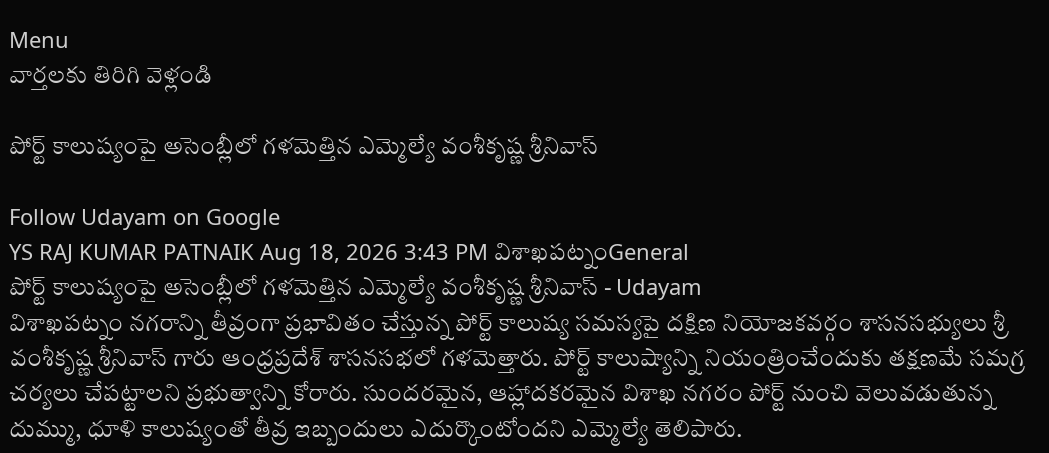Menu
వార్తలకు తిరిగి వెళ్లండి

పోర్ట్ కాలుష్యంపై అసెంబ్లీలో గళమెత్తిన ఎమ్మెల్యే వంశీకృష్ణ శ్రీనివాస్

Follow Udayam on Google
YS RAJ KUMAR PATNAIK Aug 18, 2026 3:43 PM విశాఖపట్నంGeneral
పోర్ట్ కాలుష్యంపై అసెంబ్లీలో గళమెత్తిన ఎమ్మెల్యే వంశీకృష్ణ శ్రీనివాస్ - Udayam
విశాఖపట్నం నగరాన్ని తీవ్రంగా ప్రభావితం చేస్తున్న పోర్ట్ కాలుష్య సమస్యపై దక్షిణ నియోజకవర్గం శాసనసభ్యులు శ్రీ వంశీకృష్ణ శ్రీనివాస్ గారు ఆంధ్రప్రదేశ్ శాసనసభలో గళమెత్తారు. పోర్ట్ కాలుష్యాన్ని నియంత్రించేందుకు తక్షణమే సమగ్ర చర్యలు చేపట్టాలని ప్రభుత్వాన్ని కోరారు. సుందరమైన, ఆహ్లాదకరమైన విశాఖ నగరం పోర్ట్ నుంచి వెలువడుతున్న దుమ్ము, ధూళి కాలుష్యంతో తీవ్ర ఇబ్బందులు ఎదుర్కొంటోందని ఎమ్మెల్యే తెలిపారు.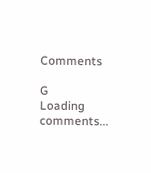Comments

G
Loading comments...